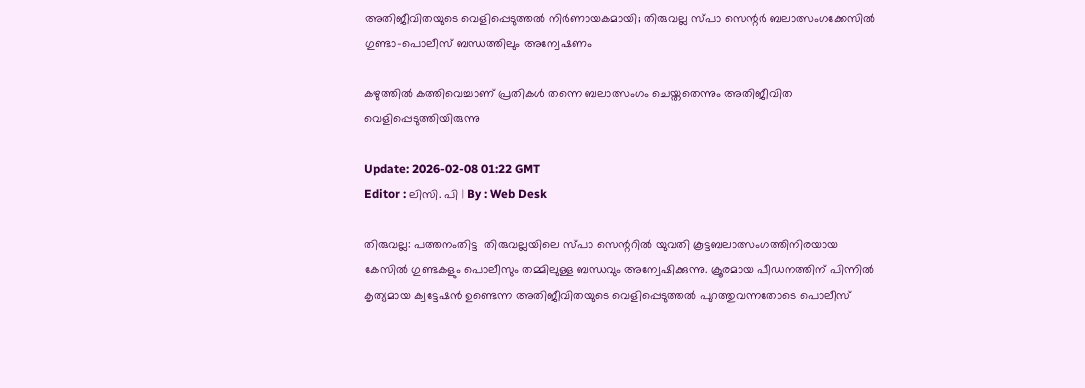അതിജീവിതയുടെ വെളിപ്പെടുത്തല്‍ നിര്‍ണായകമായി; തിരുവല്ല സ്പാ സെന്റർ ബലാത്സംഗക്കേസില്‍ ഗുണ്ടാ-പൊലീസ് ബന്ധത്തിലും അന്വേഷണം

കഴുത്തിൽ കത്തിവെച്ചാണ് പ്രതികൾ തന്നെ ബലാത്സംഗം ചെയ്തതെന്നും അതിജീവിത വെളിപ്പെടുത്തിയിരുന്നു

Update: 2026-02-08 01:22 GMT
Editor : ലിസി. പി | By : Web Desk

തിരുവല്ല: പത്തനംതിട്ട  തിരുവല്ലയിലെ സ്പാ സെന്ററിൽ യുവതി കൂട്ടബലാത്സംഗത്തിനിരയായ കേസിൽ ഗുണ്ടകളും പൊലീസും തമ്മിലുള്ള ബന്ധവും അന്വേഷിക്കുന്നു. ക്രൂരമായ പീഡനത്തിന് പിന്നിൽ കൃത്യമായ ക്വട്ടേഷൻ ഉണ്ടെന്ന അതിജീവിതയുടെ വെളിപ്പെടുത്തൽ പുറത്തുവന്നതോടെ പൊലീസ്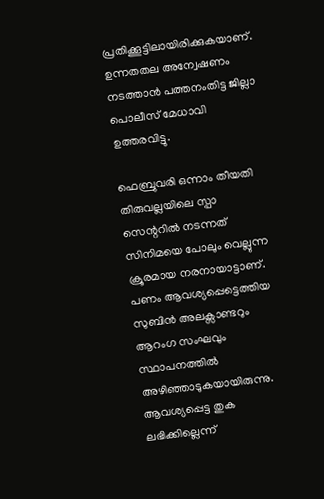പ്രതിക്കൂട്ടിലായിരിക്കുകയാണ്. ഉന്നതതല അന്വേഷണം നടത്താൻ പത്തനംതിട്ട ജില്ലാ പൊലീസ് മേധാവി ഉത്തരവിട്ടു.

ഫെബ്രുവരി ഒന്നാം തീയതി തിരുവല്ലയിലെ സ്പാ സെന്ററിൽ നടന്നത് സിനിമയെ പോലും വെല്ലുന്ന ക്രൂരമായ നരനായാട്ടാണ്. പണം ആവശ്യപ്പെട്ടെത്തിയ സുബിൻ അലക്സാണ്ടറും ആറംഗ സംഘവും സ്ഥാപനത്തിൽ അഴിഞ്ഞാടുകയായിരുന്നു. ആവശ്യപ്പെട്ട തുക ലഭിക്കില്ലെന്ന്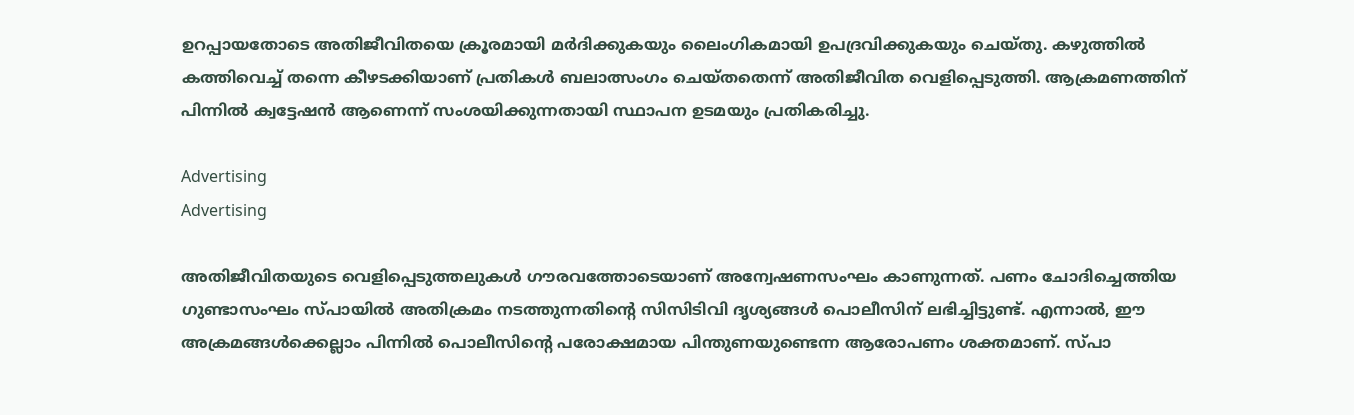ഉറപ്പായതോടെ അതിജീവിതയെ ക്രൂരമായി മർദിക്കുകയും ലൈംഗികമായി ഉപദ്രവിക്കുകയും ചെയ്തു. കഴുത്തിൽ കത്തിവെച്ച് തന്നെ കീഴടക്കിയാണ് പ്രതികൾ ബലാത്സംഗം ചെയ്തതെന്ന് അതിജീവിത വെളിപ്പെടുത്തി. ആക്രമണത്തിന് പിന്നിൽ ക്വട്ടേഷൻ ആണെന്ന് സംശയിക്കുന്നതായി സ്ഥാപന ഉടമയും പ്രതികരിച്ചു.

Advertising
Advertising

അതിജീവിതയുടെ വെളിപ്പെടുത്തലുകൾ ഗൗരവത്തോടെയാണ് അന്വേഷണസംഘം കാണുന്നത്. പണം ചോദിച്ചെത്തിയ ഗുണ്ടാസംഘം സ്പായിൽ അതിക്രമം നടത്തുന്നതിന്റെ സിസിടിവി ദൃശ്യങ്ങൾ പൊലീസിന് ലഭിച്ചിട്ടുണ്ട്. എന്നാൽ, ഈ അക്രമങ്ങൾക്കെല്ലാം പിന്നിൽ പൊലീസിന്റെ പരോക്ഷമായ പിന്തുണയുണ്ടെന്ന ആരോപണം ശക്തമാണ്. സ്പാ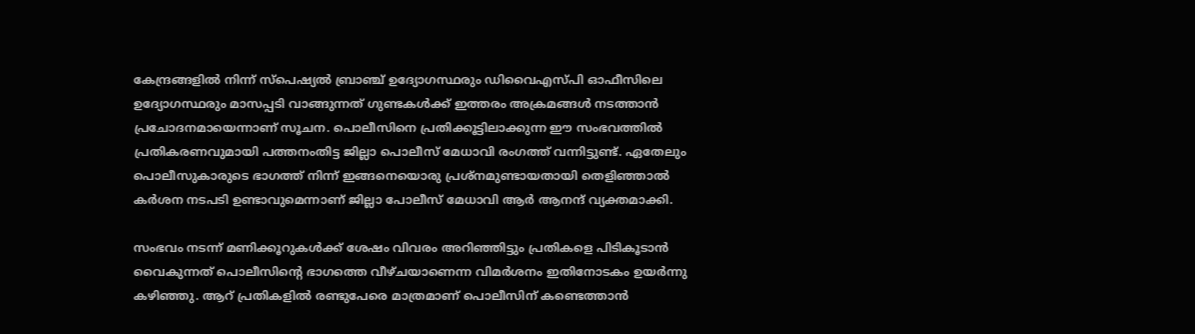കേന്ദ്രങ്ങളിൽ നിന്ന് സ്പെഷ്യൽ ബ്രാഞ്ച് ഉദ്യോഗസ്ഥരും ഡിവൈഎസ്പി ഓഫീസിലെ ഉദ്യോഗസ്ഥരും മാസപ്പടി വാങ്ങുന്നത് ഗുണ്ടകൾക്ക് ഇത്തരം അക്രമങ്ങൾ നടത്താൻ പ്രചോദനമായെന്നാണ് സൂചന. പൊലീസിനെ പ്രതിക്കൂട്ടിലാക്കുന്ന ഈ സംഭവത്തിൽ പ്രതികരണവുമായി പത്തനംതിട്ട ജില്ലാ പൊലീസ് മേധാവി രംഗത്ത് വന്നിട്ടുണ്ട്. ഏതേലും പൊലീസുകാരുടെ ഭാഗത്ത് നിന്ന് ഇങ്ങനെയൊരു പ്രശ്നമുണ്ടായതായി തെളിഞ്ഞാൽ കർശന നടപടി ഉണ്ടാവുമെന്നാണ് ജില്ലാ പോലീസ് മേധാവി ആർ ആനന്ദ് വ്യക്തമാക്കി.

സംഭവം നടന്ന് മണിക്കൂറുകൾക്ക് ശേഷം വിവരം അറിഞ്ഞിട്ടും പ്രതികളെ പിടികൂടാൻ വൈകുന്നത് പൊലീസിന്റെ ഭാഗത്തെ വീഴ്ചയാണെന്ന വിമർശനം ഇതിനോടകം ഉയർന്നു കഴിഞ്ഞു. ആറ് പ്രതികളിൽ രണ്ടുപേരെ മാത്രമാണ് പൊലീസിന് കണ്ടെത്താൻ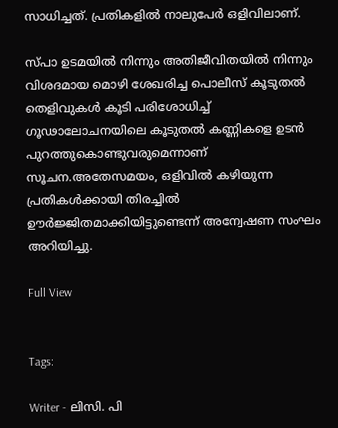സാധിച്ചത്. പ്രതികളില്‍ നാലുപേർ ഒളിവിലാണ്.

സ്പാ ഉടമയിൽ നിന്നും അതിജീവിതയിൽ നിന്നും വിശദമായ മൊഴി ശേഖരിച്ച പൊലീസ് കൂടുതൽ തെളിവുകൾ കൂടി പരിശോധിച്ച് ഗൂഢാലോചനയിലെ കൂടുതൽ കണ്ണികളെ ഉടൻ പുറത്തുകൊണ്ടുവരുമെന്നാണ് സൂചന.അതേസമയം, ഒളിവിൽ കഴിയുന്ന പ്രതികൾക്കായി തിരച്ചിൽ ഊർജ്ജിതമാക്കിയിട്ടുണ്ടെന്ന് അന്വേഷണ സംഘം അറിയിച്ചു.

Full View


Tags:

Writer - ലിസി. പി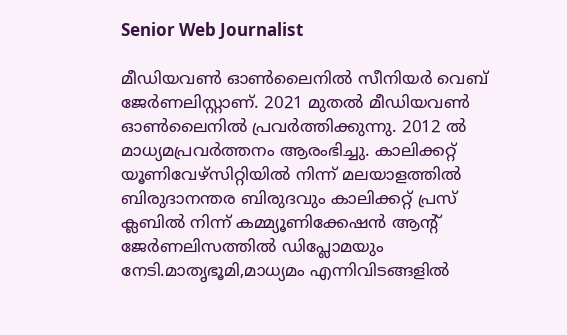Senior Web Journalist

മീഡിയവൺ ഓൺലൈനിൽ സീനിയർ വെബ് ജേർണലിസ്റ്റാണ്. 2021 മുതൽ മീഡിയവൺ ഓൺലൈനിൽ പ്രവർത്തിക്കുന്നു. 2012 ല്‍ മാധ്യമപ്രവര്‍ത്തനം ആരംഭിച്ചു. കാലിക്കറ്റ് യൂണിവേഴ്‌സിറ്റിയിൽ നിന്ന് മലയാളത്തിൽ ബിരുദാനന്തര ബിരുദവും കാലിക്കറ്റ് പ്രസ് ക്ലബിൽ നിന്ന് കമ്മ്യൂണിക്കേഷൻ ആന്റ് ജേർണലിസത്തിൽ ഡിപ്ലോമയും നേടി.മാതൃഭൂമി,മാധ്യമം എന്നിവിടങ്ങളിൽ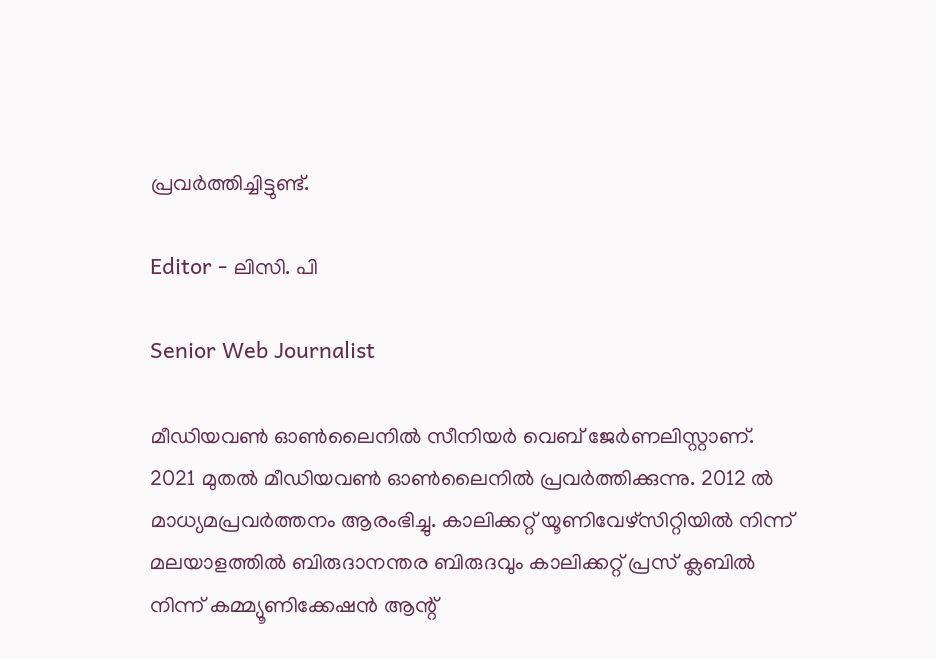പ്രവർത്തിച്ചിട്ടുണ്ട്.

Editor - ലിസി. പി

Senior Web Journalist

മീഡിയവൺ ഓൺലൈനിൽ സീനിയർ വെബ് ജേർണലിസ്റ്റാണ്. 2021 മുതൽ മീഡിയവൺ ഓൺലൈനിൽ പ്രവർത്തിക്കുന്നു. 2012 ല്‍ മാധ്യമപ്രവര്‍ത്തനം ആരംഭിച്ചു. കാലിക്കറ്റ് യൂണിവേഴ്‌സിറ്റിയിൽ നിന്ന് മലയാളത്തിൽ ബിരുദാനന്തര ബിരുദവും കാലിക്കറ്റ് പ്രസ് ക്ലബിൽ നിന്ന് കമ്മ്യൂണിക്കേഷൻ ആന്റ്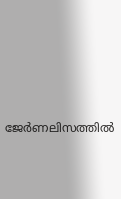ജേർണലിസത്തിൽ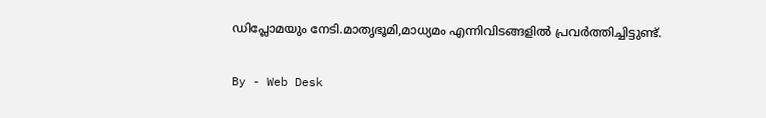ഡിപ്ലോമയും നേടി.മാതൃഭൂമി,മാധ്യമം എന്നിവിടങ്ങളിൽ പ്രവർത്തിച്ചിട്ടുണ്ട്.

By - Web Desk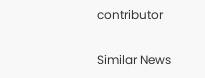contributor

Similar News